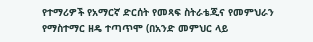የተማሪዎች የአማርኛ ድርሰት የመጻፍ ስትራቴጂና የመምህራን የማስተማር ዘዴ ተጣጥሞ (በአንድ መምህር ላይ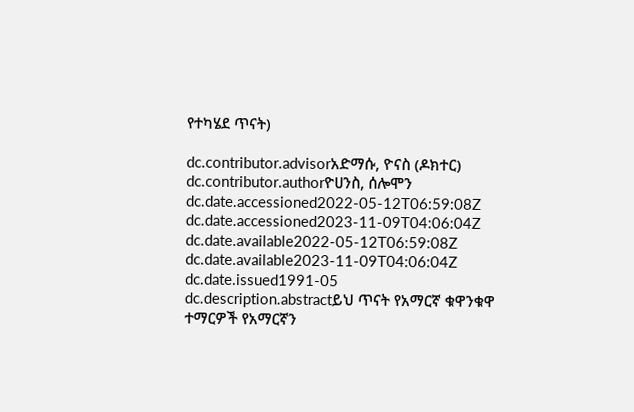የተካሄደ ጥናት)

dc.contributor.advisorአድማሱ, ዮናስ (ዶክተር)
dc.contributor.authorዮሀንስ, ሰሎሞን
dc.date.accessioned2022-05-12T06:59:08Z
dc.date.accessioned2023-11-09T04:06:04Z
dc.date.available2022-05-12T06:59:08Z
dc.date.available2023-11-09T04:06:04Z
dc.date.issued1991-05
dc.description.abstractይህ ጥናት የአማርኛ ቁዋንቁዋ ተማርዎች የአማርኛን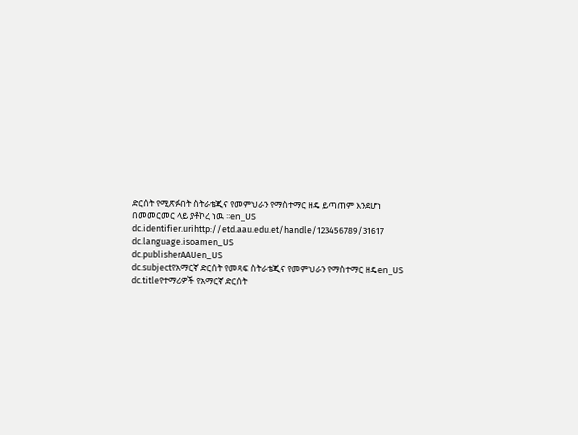ድርሰት የሚጽፉበት ስትራቴጂና የመምህራን የማስተማር ዘዴ ይጣጠም እንደሆነ በመመርመር ላይ ያቶኮረ ነዉ ፡፡en_US
dc.identifier.urihttp://etd.aau.edu.et/handle/123456789/31617
dc.language.isoamen_US
dc.publisherAAUen_US
dc.subjectየአማርኛ ድርሰት የመጻፍ ስትራቴጂና የመምህራን የማስተማር ዘዴen_US
dc.titleየተማሪዎች የአማርኛ ድርሰት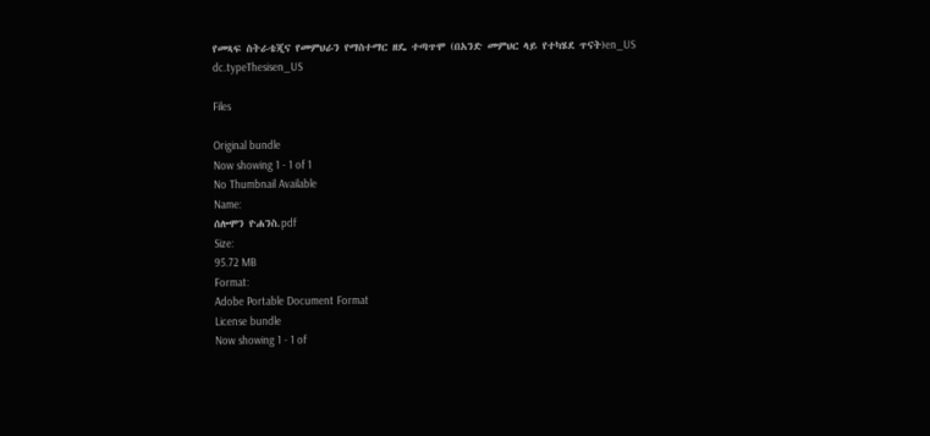የመጻፍ ስትራቴጂና የመምህራን የማስተማር ዘዴ ተጣጥሞ (በአንድ መምህር ላይ የተካሄደ ጥናት)en_US
dc.typeThesisen_US

Files

Original bundle
Now showing 1 - 1 of 1
No Thumbnail Available
Name:
ሰሎሞን ዮሐንስ.pdf
Size:
95.72 MB
Format:
Adobe Portable Document Format
License bundle
Now showing 1 - 1 of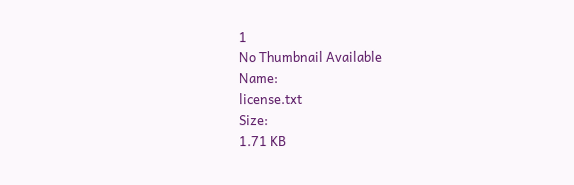1
No Thumbnail Available
Name:
license.txt
Size:
1.71 KB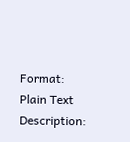Format:
Plain Text
Description: